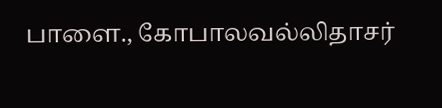பாளை., கோபாலவல்லிதாசர்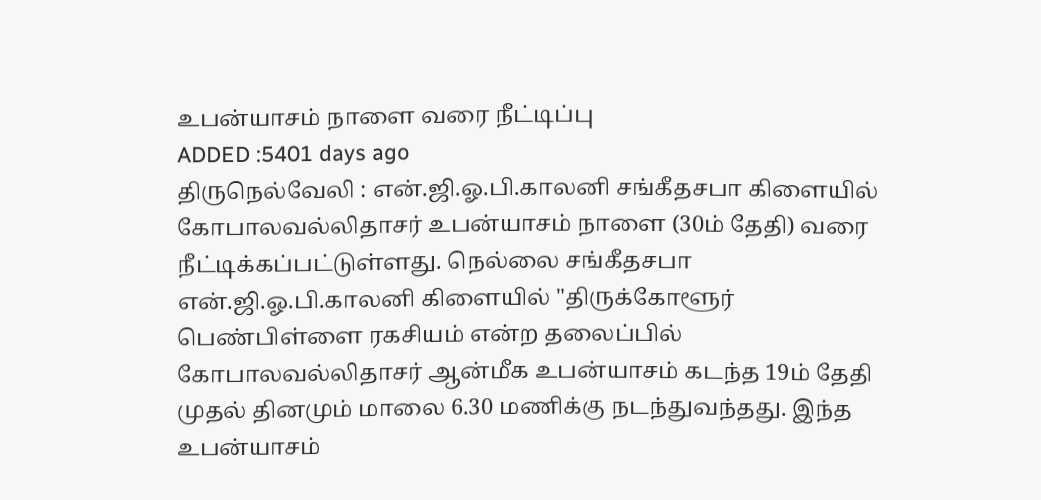உபன்யாசம் நாளை வரை நீட்டிப்பு
ADDED :5401 days ago
திருநெல்வேலி : என்.ஜி.ஓ.பி.காலனி சங்கீதசபா கிளையில் கோபாலவல்லிதாசர் உபன்யாசம் நாளை (30ம் தேதி) வரை நீட்டிக்கப்பட்டுள்ளது. நெல்லை சங்கீதசபா என்.ஜி.ஓ.பி.காலனி கிளையில் "திருக்கோளூர் பெண்பிள்ளை ரகசியம் என்ற தலைப்பில் கோபாலவல்லிதாசர் ஆன்மீக உபன்யாசம் கடந்த 19ம் தேதி முதல் தினமும் மாலை 6.30 மணிக்கு நடந்துவந்தது. இந்த உபன்யாசம்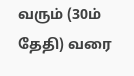வரும் (30ம் தேதி) வரை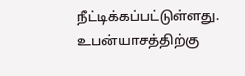நீட்டிக்கப்பட்டுள்ளது. உபன்யாசத்திற்கு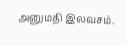அனுமதி இலவசம்.